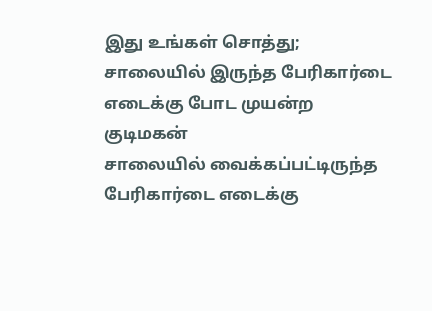இது உங்கள் சொத்து; சாலையில் இருந்த பேரிகார்டை எடைக்கு போட முயன்ற குடிமகன்
சாலையில் வைக்கப்பட்டிருந்த பேரிகார்டை எடைக்கு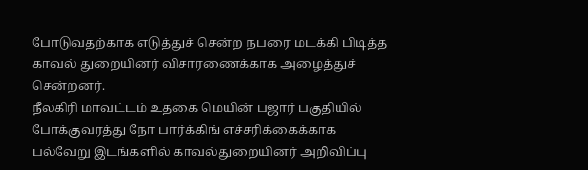போடுவதற்காக எடுத்துச் சென்ற நபரை மடக்கி பிடித்த காவல் துறையினர் விசாரணைக்காக அழைத்துச் சென்றனர்.
நீலகிரி மாவட்டம் உதகை மெயின் பஜார் பகுதியில் போக்குவரத்து நோ பார்க்கிங் எச்சரிக்கைக்காக பல்வேறு இடங்களில் காவல்துறையினர் அறிவிப்பு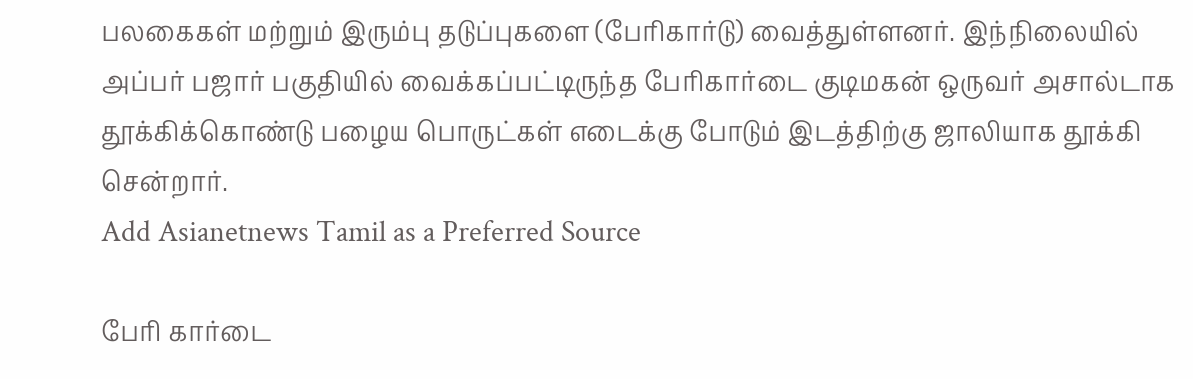பலகைகள் மற்றும் இரும்பு தடுப்புகளை (பேரிகார்டு) வைத்துள்ளனர். இந்நிலையில் அப்பர் பஜார் பகுதியில் வைக்கப்பட்டிருந்த பேரிகார்டை குடிமகன் ஒருவர் அசால்டாக தூக்கிக்கொண்டு பழைய பொருட்கள் எடைக்கு போடும் இடத்திற்கு ஜாலியாக தூக்கி சென்றார்.
Add Asianetnews Tamil as a Preferred Source

பேரி கார்டை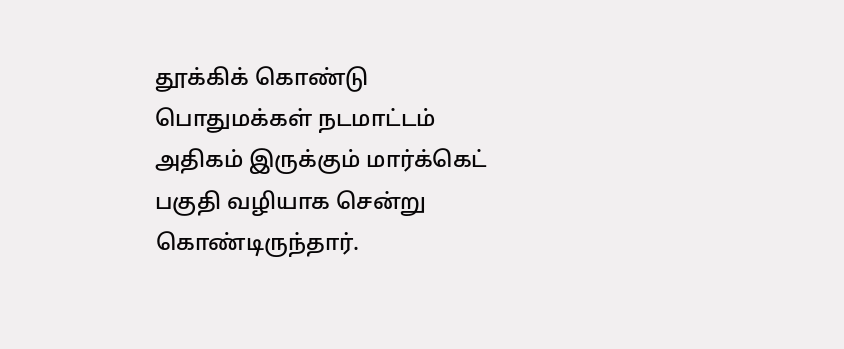தூக்கிக் கொண்டு பொதுமக்கள் நடமாட்டம் அதிகம் இருக்கும் மார்க்கெட் பகுதி வழியாக சென்று கொண்டிருந்தார்.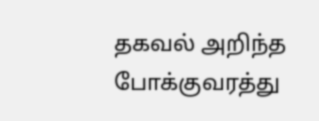தகவல் அறிந்த போக்குவரத்து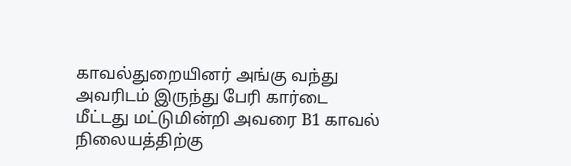காவல்துறையினர் அங்கு வந்து அவரிடம் இருந்து பேரி கார்டை மீட்டது மட்டுமின்றி அவரை B1 காவல் நிலையத்திற்கு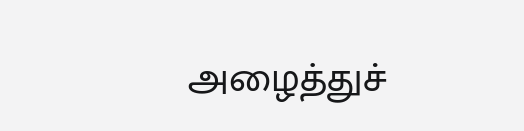அழைத்துச்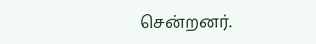சென்றனர்.